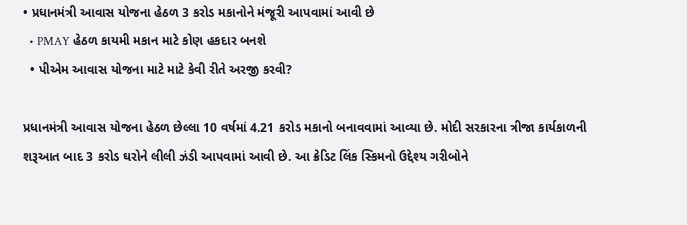• પ્રધાનમંત્રી આવાસ યોજના હેઠળ 3 કરોડ મકાનોને મંજૂરી આપવામાં આવી છે
  • PMAY હેઠળ કાયમી મકાન માટે કોણ હકદાર બનશે
  • પીએમ આવાસ યોજના માટે માટે કેવી રીતે અરજી કરવી?

પ્રધાનમંત્રી આવાસ યોજના હેઠળ છેલ્લા 10 વર્ષમાં 4.21 કરોડ મકાનો બનાવવામાં આવ્યા છે. મોદી સરકારના ત્રીજા કાર્યકાળની શરૂઆત બાદ 3 કરોડ ઘરોને લીલી ઝંડી આપવામાં આવી છે. આ ક્રેડિટ લિંક સ્કિમનો ઉદ્દેશ્ય ગરીબોને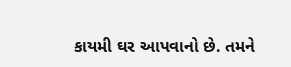કાયમી ઘર આપવાનો છે. તમને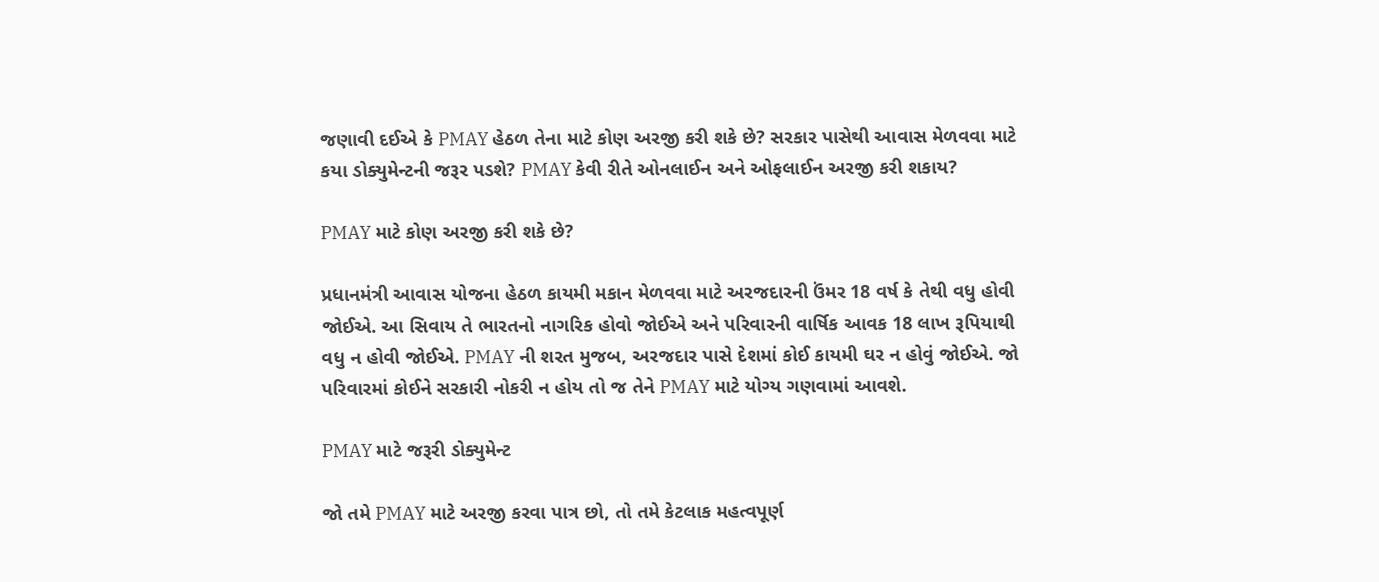જણાવી દઈએ કે PMAY હેઠળ તેના માટે કોણ અરજી કરી શકે છે? સરકાર પાસેથી આવાસ મેળવવા માટે કયા ડોક્યુમેન્ટની જરૂર પડશે? PMAY કેવી રીતે ઓનલાઈન અને ઓફલાઈન અરજી કરી શકાય?

PMAY માટે કોણ અરજી કરી શકે છે?

પ્રધાનમંત્રી આવાસ યોજના હેઠળ કાયમી મકાન મેળવવા માટે અરજદારની ઉંમર 18 વર્ષ કે તેથી વધુ હોવી જોઈએ. આ સિવાય તે ભારતનો નાગરિક હોવો જોઈએ અને પરિવારની વાર્ષિક આવક 18 લાખ રૂપિયાથી વધુ ન હોવી જોઈએ. PMAY ની શરત મુજબ, અરજદાર પાસે દેશમાં કોઈ કાયમી ઘર ન હોવું જોઈએ. જો પરિવારમાં કોઈને સરકારી નોકરી ન હોય તો જ તેને PMAY માટે યોગ્ય ગણવામાં આવશે.

PMAY માટે જરૂરી ડોક્યુમેન્ટ

જો તમે PMAY માટે અરજી કરવા પાત્ર છો, તો તમે કેટલાક મહત્વપૂર્ણ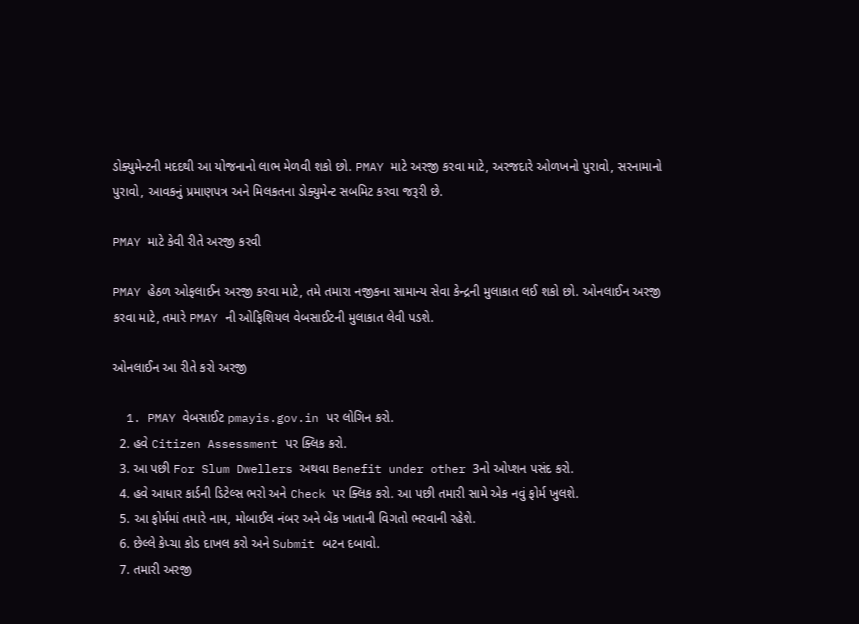ડોક્યુમેન્ટની મદદથી આ યોજનાનો લાભ મેળવી શકો છો. PMAY માટે અરજી કરવા માટે, અરજદારે ઓળખનો પુરાવો, સરનામાનો પુરાવો, આવકનું પ્રમાણપત્ર અને મિલકતના ડોક્યુમેન્ટ સબમિટ કરવા જરૂરી છે.

PMAY માટે કેવી રીતે અરજી કરવી

PMAY હેઠળ ઓફલાઈન અરજી કરવા માટે, તમે તમારા નજીકના સામાન્ય સેવા કેન્દ્રની મુલાકાત લઈ શકો છો. ઓનલાઈન અરજી કરવા માટે, તમારે PMAY ની ઓફિશિયલ વેબસાઈટની મુલાકાત લેવી પડશે.

ઓનલાઈન આ રીતે કરો અરજી

  1. PMAY વેબસાઈટ pmayis.gov.in પર લોગિન કરો.
  2. હવે Citizen Assessment પર ક્લિક કરો.
  3. આ પછી For Slum Dwellers અથવા Benefit under other 3નો ઓપ્શન પસંદ કરો.
  4. હવે આધાર કાર્ડની ડિટેલ્સ ભરો અને Check પર ક્લિક કરો. આ પછી તમારી સામે એક નવું ફોર્મ ખુલશે.
  5. આ ફોર્મમાં તમારે નામ, મોબાઈલ નંબર અને બેંક ખાતાની વિગતો ભરવાની રહેશે.
  6. છેલ્લે કેપ્ચા કોડ દાખલ કરો અને Submit બટન દબાવો.
  7. તમારી અરજી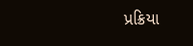પ્રક્રિયા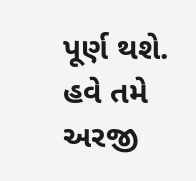પૂર્ણ થશે. હવે તમે અરજી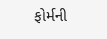ફોર્મની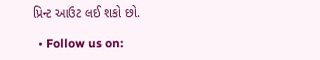પ્રિન્ટ આઉટ લઈ શકો છો.

  • Follow us on: